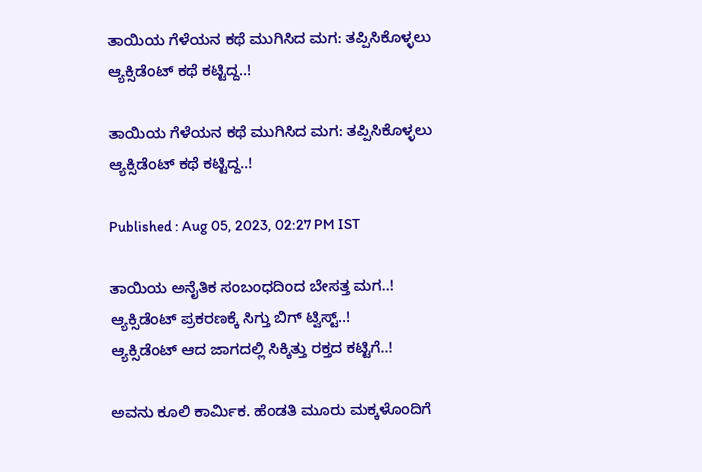ತಾಯಿಯ ಗೆಳೆಯನ ಕಥೆ ಮುಗಿಸಿದ ಮಗ: ತಪ್ಪಿಸಿಕೊಳ್ಳಲು ಆ್ಯಕ್ಸಿಡೆಂಟ್ ಕಥೆ ಕಟ್ಟಿದ್ದ..!

ತಾಯಿಯ ಗೆಳೆಯನ ಕಥೆ ಮುಗಿಸಿದ ಮಗ: ತಪ್ಪಿಸಿಕೊಳ್ಳಲು ಆ್ಯಕ್ಸಿಡೆಂಟ್ ಕಥೆ ಕಟ್ಟಿದ್ದ..!

Published : Aug 05, 2023, 02:27 PM IST

ತಾಯಿಯ ಅನೈತಿಕ ಸಂಬಂಧದಿಂದ ಬೇಸತ್ತ ಮಗ..!
ಆ್ಯಕ್ಸಿಡೆಂಟ್ ಪ್ರಕರಣಕ್ಕೆ ಸಿಗ್ತು ಬಿಗ್ ಟ್ವಿಸ್ಟ್..!
ಆ್ಯಕ್ಸಿಡೆಂಟ್ ಆದ ಜಾಗದಲ್ಲಿ ಸಿಕ್ಕಿತ್ತು ರಕ್ತದ ಕಟ್ಟಿಗೆ..!

ಅವನು ಕೂಲಿ ಕಾರ್ಮಿಕ. ಹೆಂಡತಿ ಮೂರು ಮಕ್ಕಳೊಂದಿಗೆ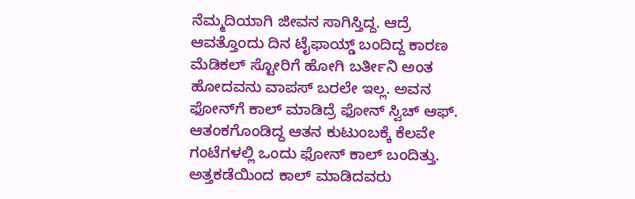ನೆಮ್ಮದಿಯಾಗಿ ಜೀವನ ಸಾಗಿಸ್ತಿದ್ದ. ಆದ್ರೆ ಆವತ್ತೊಂದು ದಿನ ಟೈಫಾಯ್ಡ್ ಬಂದಿದ್ದ ಕಾರಣ ಮೆಡಿಕಲ್ ಸ್ಟೋರಿಗೆ ಹೋಗಿ ಬರ್ತೀನಿ ಅಂತ ಹೋದವನು ವಾಪಸ್ ಬರಲೇ ಇಲ್ಲ. ಅವನ ಫೋನ್‌ಗೆ ಕಾಲ್ ಮಾಡಿದ್ರೆ ಫೋನ್ ಸ್ವಿಚ್ ಆಫ್. ಆತಂಕಗೊಂಡಿದ್ದ ಆತನ ಕುಟುಂಬಕ್ಕೆ ಕೆಲವೇ ಗಂಟೆಗಳಲ್ಲಿ ಒಂದು ಫೋನ್ ಕಾಲ್ ಬಂದಿತ್ತು. ಅತ್ತಕಡೆಯಿಂದ ಕಾಲ್ ಮಾಡಿದವರು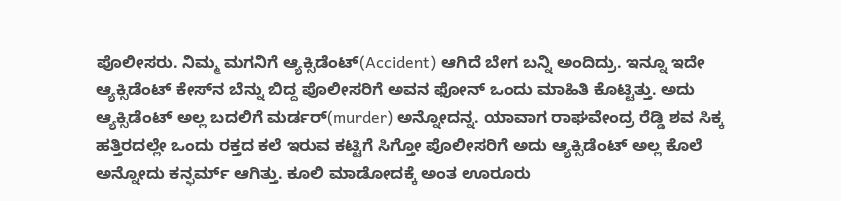ಪೊಲೀಸರು. ನಿಮ್ಮ ಮಗನಿಗೆ ಆ್ಯಕ್ಸಿಡೆಂಟ್(Accident) ಆಗಿದೆ ಬೇಗ ಬನ್ನಿ ಅಂದಿದ್ರು. ಇನ್ನೂ ಇದೇ ಆ್ಯಕ್ಸಿಡೆಂಟ್ ಕೇಸ್‌ನ ಬೆನ್ನು ಬಿದ್ದ ಪೊಲೀಸರಿಗೆ ಅವನ ಫೋನ್ ಒಂದು ಮಾಹಿತಿ ಕೊಟ್ಟಿತ್ತು. ಅದು ಆ್ಯಕ್ಸಿಡೆಂಟ್ ಅಲ್ಲ ಬದಲಿಗೆ ಮರ್ಡರ್(murder) ಅನ್ನೋದನ್ನ. ಯಾವಾಗ ರಾಘವೇಂದ್ರ ರೆಡ್ಡಿ ಶವ ಸಿಕ್ಕ ಹತ್ತಿರದಲ್ಲೇ ಒಂದು ರಕ್ತದ ಕಲೆ ಇರುವ ಕಟ್ಟಿಗೆ ಸಿಗ್ತೋ ಪೊಲೀಸರಿಗೆ ಅದು ಆ್ಯಕ್ಸಿಡೆಂಟ್ ಅಲ್ಲ ಕೊಲೆ ಅನ್ನೋದು ಕನ್ಫರ್ಮ್ ಆಗಿತ್ತು. ಕೂಲಿ ಮಾಡೋದಕ್ಕೆ ಅಂತ ಊರೂರು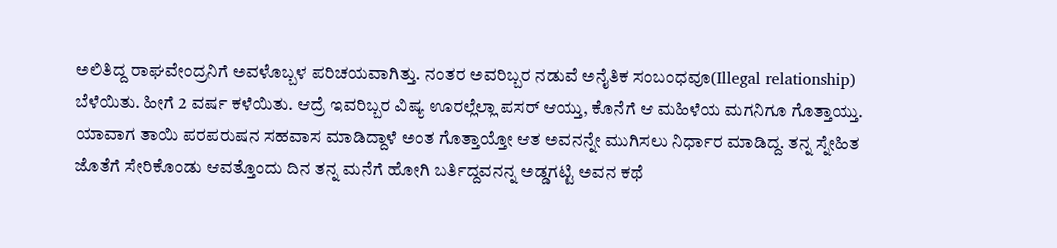ಅಲಿತಿದ್ದ ರಾಘವೇಂದ್ರನಿಗೆ ಅವಳೊಬ್ಬಳ ಪರಿಚಯವಾಗಿತ್ತು. ನಂತರ ಅವರಿಬ್ಬರ ನಡುವೆ ಅನೈತಿಕ ಸಂಬಂಧವೂ(Illegal relationship) ಬೆಳೆಯಿತು. ಹೀಗೆ 2 ವರ್ಷ ಕಳೆಯಿತು. ಆದ್ರೆ ಇವರಿಬ್ಬರ ವಿಷ್ಯ ಊರಲ್ಲೆಲ್ಲಾ ಪಸರ್ ಆಯ್ತು, ಕೊನೆಗೆ ಆ ಮಹಿಳೆಯ ಮಗನಿಗೂ ಗೊತ್ತಾಯ್ತು. ಯಾವಾಗ ತಾಯಿ ಪರಪರುಷನ ಸಹವಾಸ ಮಾಡಿದ್ದಾಳೆ ಅಂತ ಗೊತ್ತಾಯ್ತೋ ಆತ ಅವನನ್ನೇ ಮುಗಿಸಲು ನಿರ್ಧಾರ ಮಾಡಿದ್ದ. ತನ್ನ ಸ್ನೇಹಿತ ಜೊತೆಗೆ ಸೇರಿಕೊಂಡು ಆವತ್ತೊಂದು ದಿನ ತನ್ನ ಮನೆಗೆ ಹೋಗಿ ಬರ್ತಿದ್ದವನನ್ನ ಅಡ್ಡಗಟ್ಟಿ ಅವನ ಕಥೆ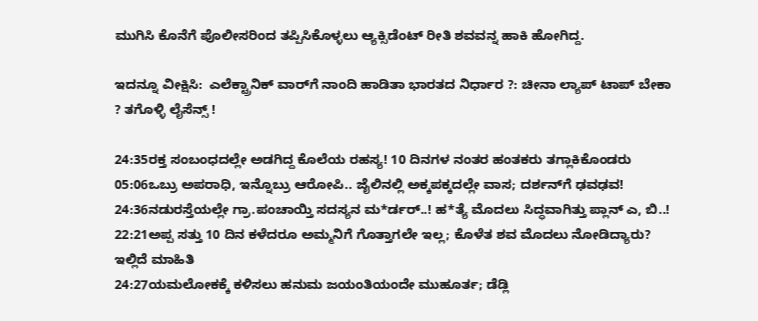ಮುಗಿಸಿ ಕೊನೆಗೆ ಪೊಲೀಸರಿಂದ ತಪ್ಪಿಸಿಕೊಳ್ಳಲು ಆ್ಯಕ್ಸಿಡೆಂಟ್ ರೀತಿ ಶವವನ್ನ ಹಾಕಿ ಹೋಗಿದ್ದ.

ಇದನ್ನೂ ವೀಕ್ಷಿಸಿ:  ಎಲೆಕ್ಟ್ರಾನಿಕ್ ವಾರ್‌ಗೆ ನಾಂದಿ ಹಾಡಿತಾ ಭಾರತದ ನಿರ್ಧಾರ ?: ಚೀನಾ ಲ್ಯಾಪ್ ಟಾಪ್ ಬೇಕಾ ? ತಗೊಳ್ಳಿ ಲೈಸೆನ್ಸ್ !

24:35ರಕ್ತ ಸಂಬಂಧದಲ್ಲೇ ಅಡಗಿದ್ದ ಕೊಲೆಯ ರಹಸ್ಯ! 10 ದಿನಗಳ ನಂತರ ಹಂತಕರು ತಗ್ಲಾಕಿಕೊಂಡರು
05:06ಒಬ್ರು ಅಪರಾಧಿ, ಇನ್ನೊಬ್ರು ಆರೋಪಿ.. ಜೈಲಿನಲ್ಲಿ ಅಕ್ಕಪಕ್ಕದಲ್ಲೇ ವಾಸ; ದರ್ಶನ್‌ಗೆ ಢವಢವ!
24:36ನಡುರಸ್ತೆಯಲ್ಲೇ ಗ್ರಾ.ಪಂಚಾಯ್ತಿ ಸದಸ್ಯನ ಮ*ರ್ಡರ್..! ಹ*ತ್ಯೆ ಮೊದಲು ಸಿದ್ಧವಾಗಿತ್ತು ಪ್ಲಾನ್‌ ಎ, ಬಿ..!
22:21ಅಪ್ಪ ಸತ್ತು 10 ದಿನ ಕಳೆದರೂ ಅಮ್ಮನಿಗೆ ಗೊತ್ತಾಗಲೇ ಇಲ್ಲ; ಕೊಳೆತ ಶವ ಮೊದಲು ನೋಡಿದ್ಯಾರು? ಇಲ್ಲಿದೆ ಮಾಹಿತಿ
24:27ಯಮಲೋಕಕ್ಕೆ ಕಳಿಸಲು ಹನುಮ ಜಯಂತಿಯಂದೇ ಮುಹೂರ್ತ; ಡೆಡ್ಲಿ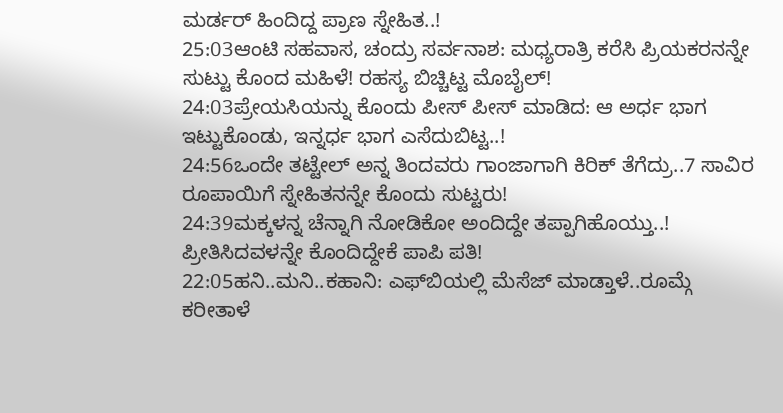ಮರ್ಡರ್ ಹಿಂದಿದ್ದ ಪ್ರಾಣ ಸ್ನೇಹಿತ..!
25:03ಆಂಟಿ ಸಹವಾಸ, ಚಂದ್ರು ಸರ್ವನಾಶ: ಮಧ್ಯರಾತ್ರಿ ಕರೆಸಿ ಪ್ರಿಯಕರನನ್ನೇ ಸುಟ್ಟು ಕೊಂದ ಮಹಿಳೆ! ರಹಸ್ಯ ಬಿಚ್ಚಿಟ್ಟ ಮೊಬೈಲ್!
24:03ಪ್ರೇಯಸಿಯನ್ನು ಕೊಂದು ಪೀಸ್ ಪೀಸ್ ಮಾಡಿದ: ಆ ಅರ್ಧ ಭಾಗ ಇಟ್ಟುಕೊಂಡು, ಇನ್ನರ್ಧ ಭಾಗ ಎಸೆದುಬಿಟ್ಟ..!
24:56ಒಂದೇ ತಟ್ಟೇಲ್‌ ಅನ್ನ ತಿಂದವರು ಗಾಂಜಾಗಾಗಿ ಕಿರಿಕ್‌ ತೆಗೆದ್ರು..7 ಸಾವಿರ ರೂಪಾಯಿಗೆ ಸ್ನೇಹಿತನನ್ನೇ ಕೊಂದು ಸುಟ್ಟರು!
24:39ಮಕ್ಕಳನ್ನ ಚೆನ್ನಾಗಿ ನೋಡಿಕೋ ಅಂದಿದ್ದೇ ತಪ್ಪಾಗಿಹೊಯ್ತು..! ಪ್ರೀತಿಸಿದವಳನ್ನೇ ಕೊಂದಿದ್ದೇಕೆ ಪಾಪಿ ಪತಿ!
22:05ಹನಿ..ಮನಿ..ಕಹಾನಿ: ಎಫ್‌ಬಿಯಲ್ಲಿ ಮೆಸೆಜ್ ಮಾಡ್ತಾಳೆ..ರೂಮ್ಗೆ ಕರೀತಾಳೆ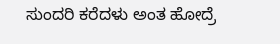ಸುಂದರಿ ಕರೆದಳು ಅಂತ ಹೋದ್ರೆ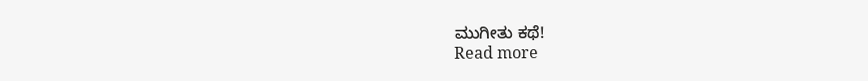ಮುಗೀತು ಕಥೆ!
Read more